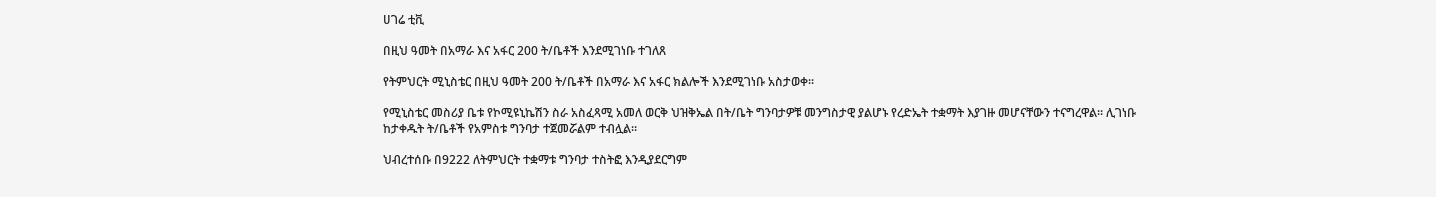ሀገሬ ቲቪ

በዚህ ዓመት በአማራ እና አፋር 200 ት/ቤቶች እንደሚገነቡ ተገለጸ

የትምህርት ሚኒስቴር በዚህ ዓመት 200 ት/ቤቶች በአማራ እና አፋር ክልሎች እንደሚገነቡ አስታወቀ።

የሚኒስቴር መስሪያ ቤቱ የኮሚዩኒኬሽን ስራ አስፈጻሚ አመለ ወርቅ ህዝቅኤል በት/ቤት ግንባታዎቹ መንግስታዊ ያልሆኑ የረድኤት ተቋማት እያገዙ መሆናቸውን ተናግረዋል። ሊገነቡ ከታቀዱት ት/ቤቶች የአምስቱ ግንባታ ተጀመሯልም ተብሏል።

ህብረተሰቡ በ9222 ለትምህርት ተቋማቱ ግንባታ ተስትፎ እንዲያደርግም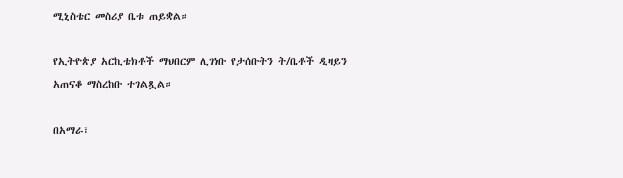ሚኒስቴር መስሪያ ቤቱ ጠይቋል።

የኢትዮጵያ አርኪቴክቶች ማህበርም ሊገነቡ የታሰቡትን ት/ቤቶች ዲዛይን አጠናቆ ማስረከቡ ተገልጿል።

በአማራ፣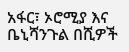አፋር፣ ኦሮሚያ እና ቤኒሻንጉል በሺዎች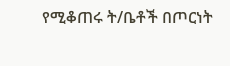የሚቆጠሩ ት/ቤቶች በጦርነት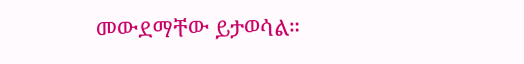መውደማቸው ይታወሳል።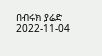በብሩክ ያሬድ
2022-11-04